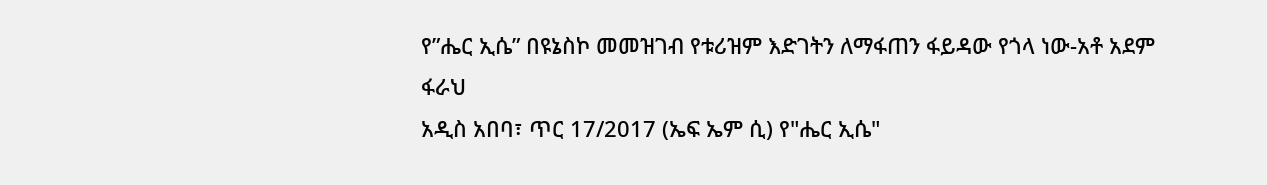የ”ሔር ኢሴ” በዩኔስኮ መመዝገብ የቱሪዝም እድገትን ለማፋጠን ፋይዳው የጎላ ነው-አቶ አደም ፋራህ
አዲስ አበባ፣ ጥር 17/2017 (ኤፍ ኤም ሲ) የ"ሔር ኢሴ"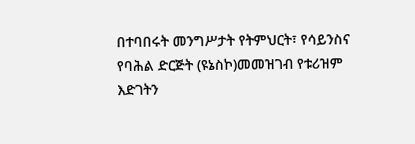በተባበሩት መንግሥታት የትምህርት፣ የሳይንስና የባሕል ድርጅት (ዩኔስኮ)መመዝገብ የቱሪዝም እድገትን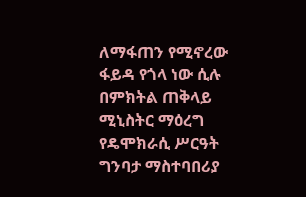ለማፋጠን የሚኖረው ፋይዳ የጎላ ነው ሲሉ በምክትል ጠቅላይ ሚኒስትር ማዕረግ የዴሞክራሲ ሥርዓት ግንባታ ማስተባበሪያ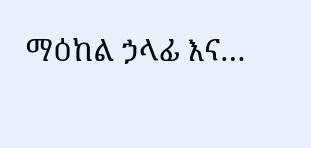ማዕከል ኃላፊ እና…